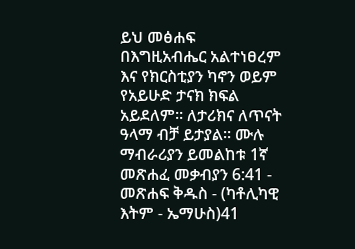ይህ መፅሐፍ በእግዚአብሔር አልተነፀረም እና የክርስቲያን ካኖን ወይም የአይሁድ ታናክ ክፍል አይደለም። ለታሪክና ለጥናት ዓላማ ብቻ ይታያል። ሙሉ ማብራሪያን ይመልከቱ 1ኛ መጽሐፈ መቃብያን 6:41 - መጽሐፍ ቅዱስ - (ካቶሊካዊ እትም - ኤማሁስ)41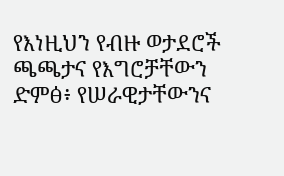የእነዚህን የብዙ ወታደሮች ጫጫታና የእግሮቻቸውን ድምፅ፥ የሠራዊታቸውንና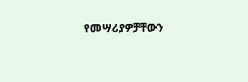የመሣሪያዎቻቸውን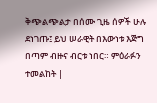ቅጭልጭልታ በሰሙ ጊዜ ሰዎች ሁሉ ደነገጡ፤ ይህ ሠራዊት በእውነቱ እጅግ በጣም ብዙና ብርቱ ነበር። ምዕራፉን ተመልከት |